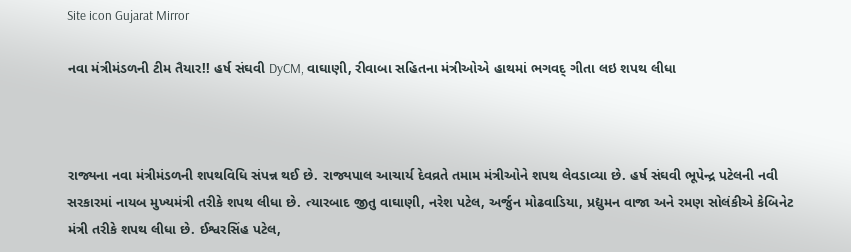Site icon Gujarat Mirror

નવા મંત્રીમંડળની ટીમ તૈયાર!! હર્ષ સંઘવી DyCM, વાઘાણી, રીવાબા સહિતના મંત્રીઓએ હાથમાં ભગવદ્ ગીતા લઇ શપથ લીધા



રાજ્યના નવા મંત્રીમંડળની શપથવિધિ સંપન્ન થઈ છે. રાજ્યપાલ આચાર્ય દેવવ્રતે તમામ મંત્રીઓને શપથ લેવડાવ્યા છે. હર્ષ સંઘવી ભૂપેન્દ્ર પટેલની નવી સરકારમાં નાયબ મુખ્યમંત્રી તરીકે શપથ લીધા છે. ત્યારબાદ જીતુ વાઘાણી, નરેશ પટેલ, અર્જુન મોઢવાડિયા, પ્રદ્યુમન વાજા અને રમણ સોલંકીએ કેબિનેટ મંત્રી તરીકે શપથ લીધા છે. ઈશ્વરસિંહ પટેલ,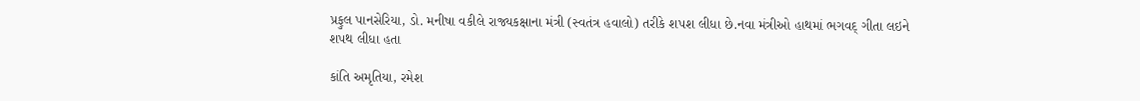પ્રફુલ પાનસેરિયા, ડો. મનીષા વકીલે રાજ્યકક્ષાના મંત્રી (સ્વતંત્ર હવાલો) તરીકે શપશ લીધા છે.નવા મંત્રીઓ હાથમાં ભગવદ્ ગીતા લઇને શપથ લીધા હતા

કાંતિ અમૃતિયા, રમેશ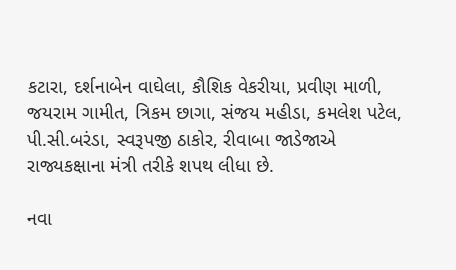કટારા, દર્શનાબેન વાઘેલા, કૌશિક વેકરીયા, પ્રવીણ માળી, જયરામ ગામીત, ત્રિકમ છાગા, સંજય મહીડા, કમલેશ પટેલ, પી.સી.બરંડા, સ્વરૂપજી ઠાકોર, રીવાબા જાડેજાએ રાજ્યકક્ષાના મંત્રી તરીકે શપથ લીધા છે.

નવા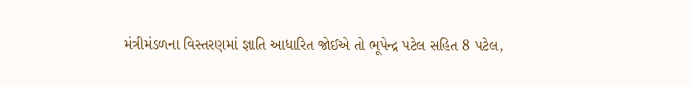મંત્રીમંડળના વિસ્તરણમાં જ્ઞાતિ આધારિત જોઈએ તો ભૂપેન્દ્ર પટેલ સહિત 8 પટેલ,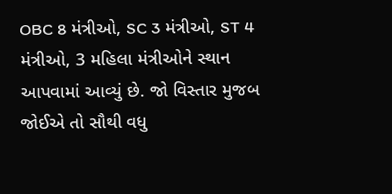OBC 8 મંત્રીઓ, SC 3 મંત્રીઓ, ST 4 મંત્રીઓ, 3 મહિલા મંત્રીઓને સ્થાન આપવામાં આવ્યું છે. જો વિસ્તાર મુજબ જોઈએ તો સૌથી વધુ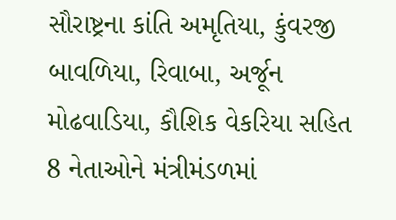સૌરાષ્ટ્રના કાંતિ અમૃતિયા, કુંવરજી બાવળિયા, રિવાબા, અર્જૂન મોઢવાડિયા, કૌશિક વેકરિયા સહિત 8 નેતાઓને મંત્રીમંડળમાં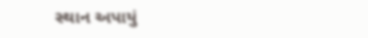સ્થાન અપાયું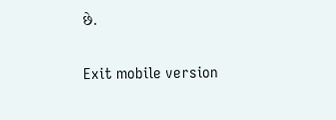છે.

Exit mobile version